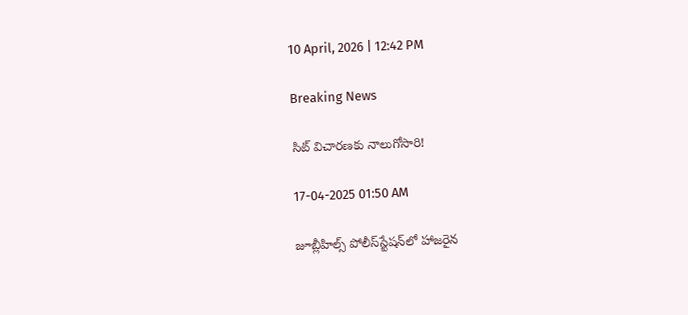10 April, 2026 | 12:42 PM

Breaking News

సిట్ విచారణకు నాలుగోసారి!

17-04-2025 01:50 AM

జూబ్లీహిల్స్ పోలీస్‌స్టేషన్‌లో హాజరైన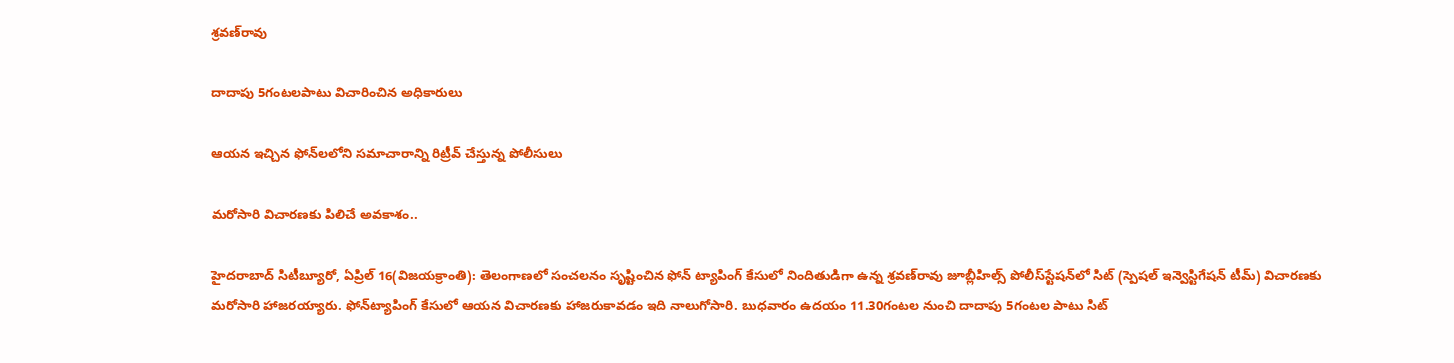శ్రవణ్‌రావు

దాదాపు 5గంటలపాటు విచారించిన అధికారులు

ఆయన ఇచ్చిన ఫోన్‌లలోని సమాచారాన్ని రిట్రీవ్ చేస్తున్న పోలీసులు

మరోసారి విచారణకు పిలిచే అవకాశం..

హైదరాబాద్ సిటీబ్యూరో, ఏప్రిల్ 16(విజయక్రాంతి): తెలంగాణలో సంచలనం సృష్టించిన ఫోన్ ట్యాపింగ్ కేసులో నిందితుడిగా ఉన్న శ్రవణ్‌రావు జూబ్లీహిల్స్ పోలీస్‌స్టేషన్‌లో సిట్ (స్పెషల్ ఇన్వెస్టిగేషన్ టీమ్) విచారణకు మరోసారి హాజరయ్యారు. ఫోన్‌ట్యాపింగ్ కేసులో ఆయన విచారణకు హాజరుకావడం ఇది నాలుగోసారి. బుధవారం ఉదయం 11.30గంటల నుంచి దాదాపు 5గంటల పాటు సిట్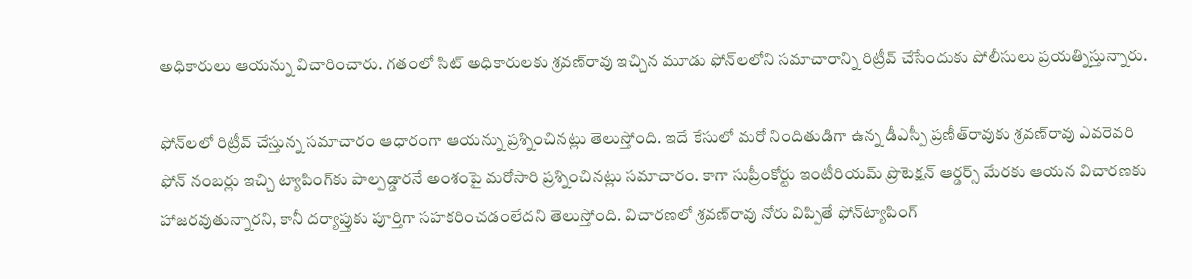అధికారులు ఆయన్ను విచారించారు. గతంలో సిట్ అధికారులకు శ్రవణ్‌రావు ఇచ్చిన మూడు ఫోన్‌లలోని సమాచారాన్ని రిట్రీవ్ చేసేందుకు పోలీసులు ప్రయత్నిస్తున్నారు.

ఫోన్‌లలో రిట్రీవ్ చేస్తున్న సమాచారం ఆధారంగా ఆయన్ను ప్రశ్నించినట్లు తెలుస్తోంది. ఇదే కేసులో మరో నిందితుడిగా ఉన్న డీఎస్పీ ప్రణీత్‌రావుకు శ్రవణ్‌రావు ఎవరెవరి ఫోన్ నంబర్లు ఇచ్చి ట్యాపింగ్‌కు పాల్పడ్డారనే అంశంపై మరోసారి ప్రశ్నించినట్లు సమాచారం. కాగా సుప్రీంకోర్టు ఇంటీరియమ్ ప్రొటెక్షన్ ఆర్డర్స్ మేరకు ఆయన విచారణకు హాజరవుతున్నారని, కానీ దర్యాప్తుకు పూర్తిగా సహకరించడంలేదని తెలుస్తోంది. విచారణలో శ్రవణ్‌రావు నోరు విప్పితే ఫోన్‌ట్యాపింగ్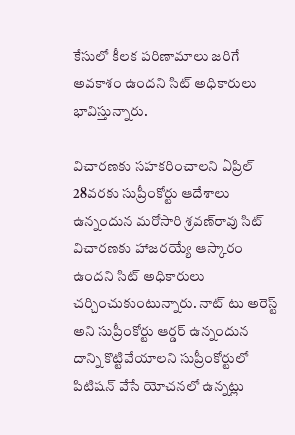కేసులో కీలక పరిణామాలు జరిగే అవకాశం ఉందని సిట్ అధికారులు భావిస్తున్నారు.

విచారణకు సహకరించాలని ఏప్రిల్ 28వరకు సుప్రీంకోర్టు ఆదేశాలు ఉన్నందున మరోసారి శ్రవణ్‌రావు సిట్ విచారణకు హాజరయ్యే ఆస్కారం ఉందని సిట్ అధికారులు చర్చించుకుంటున్నారు. నాట్ టు అరెస్ట్ అని సుప్రీంకోర్టు ఆర్డర్ ఉన్నందున దాన్ని కొట్టివేయాలని సుప్రీంకోర్టులో పిటిషన్ వేసే యోచనలో ఉన్నట్లు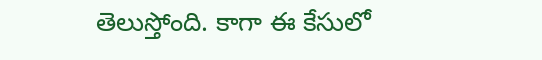తెలుస్తోంది. కాగా ఈ కేసులో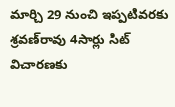మార్చి 29 నుంచి ఇప్పటివరకు శ్రవణ్‌రావు 4సార్లు సిట్ విచారణకు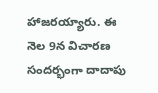హాజరయ్యారు. ఈ నెల 9న విచారణ సందర్భంగా దాదాపు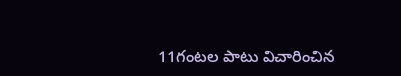11గంటల పాటు విచారించిన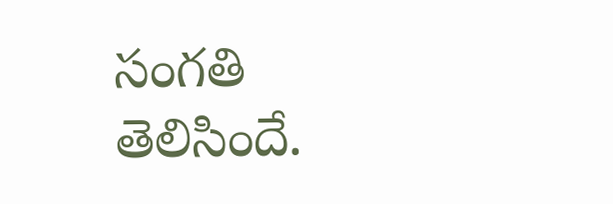సంగతి తెలిసిందే.